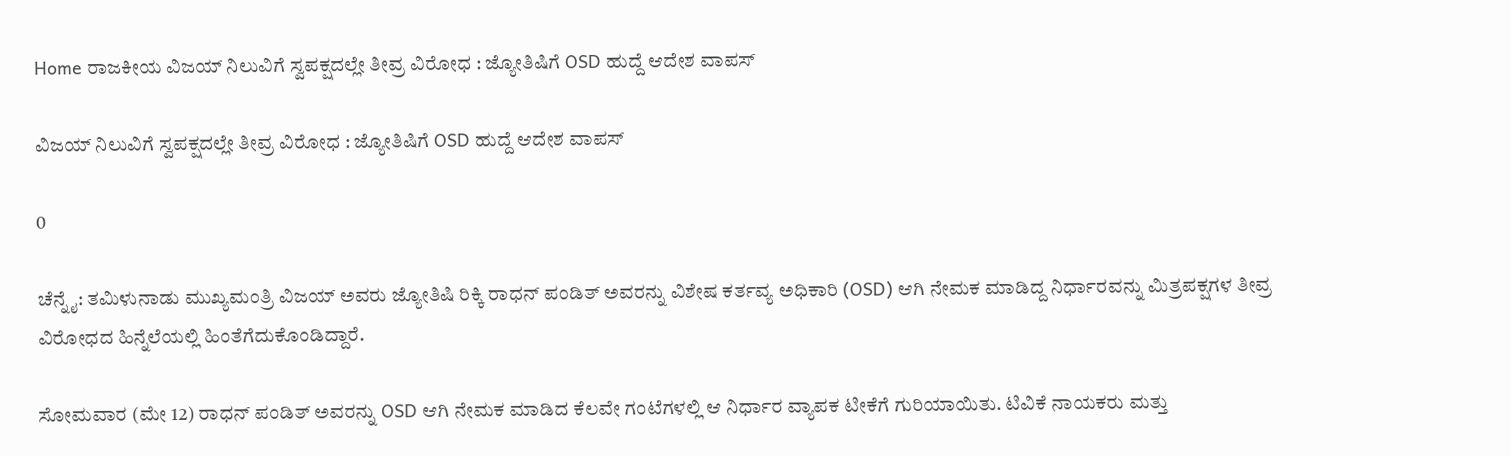Home ರಾಜಕೀಯ ವಿಜಯ್ ನಿಲುವಿಗೆ ಸ್ವಪಕ್ಷದಲ್ಲೇ ತೀವ್ರ ವಿರೋಧ : ಜ್ಯೋತಿಷಿಗೆ OSD ಹುದ್ದೆ ಆದೇಶ ವಾಪಸ್

ವಿಜಯ್ ನಿಲುವಿಗೆ ಸ್ವಪಕ್ಷದಲ್ಲೇ ತೀವ್ರ ವಿರೋಧ : ಜ್ಯೋತಿಷಿಗೆ OSD ಹುದ್ದೆ ಆದೇಶ ವಾಪಸ್

0

ಚೆನ್ನೈ: ತಮಿಳುನಾಡು ಮುಖ್ಯಮಂತ್ರಿ ವಿಜಯ್ ಅವರು ಜ್ಯೋತಿಷಿ ರಿಕ್ಕಿ ರಾಧನ್ ಪಂಡಿತ್ ಅವರನ್ನು ವಿಶೇಷ ಕರ್ತವ್ಯ ಅಧಿಕಾರಿ (OSD) ಆಗಿ ನೇಮಕ ಮಾಡಿದ್ದ ನಿರ್ಧಾರವನ್ನು ಮಿತ್ರಪಕ್ಷಗಳ ತೀವ್ರ ವಿರೋಧದ ಹಿನ್ನೆಲೆಯಲ್ಲಿ ಹಿಂತೆಗೆದುಕೊಂಡಿದ್ದಾರೆ.

ಸೋಮವಾರ (ಮೇ 12) ರಾಧನ್ ಪಂಡಿತ್ ಅವರನ್ನು OSD ಆಗಿ ನೇಮಕ ಮಾಡಿದ ಕೆಲವೇ ಗಂಟೆಗಳಲ್ಲಿ ಆ ನಿರ್ಧಾರ ವ್ಯಾಪಕ ಟೀಕೆಗೆ ಗುರಿಯಾಯಿತು. ಟಿವಿಕೆ ನಾಯಕರು ಮತ್ತು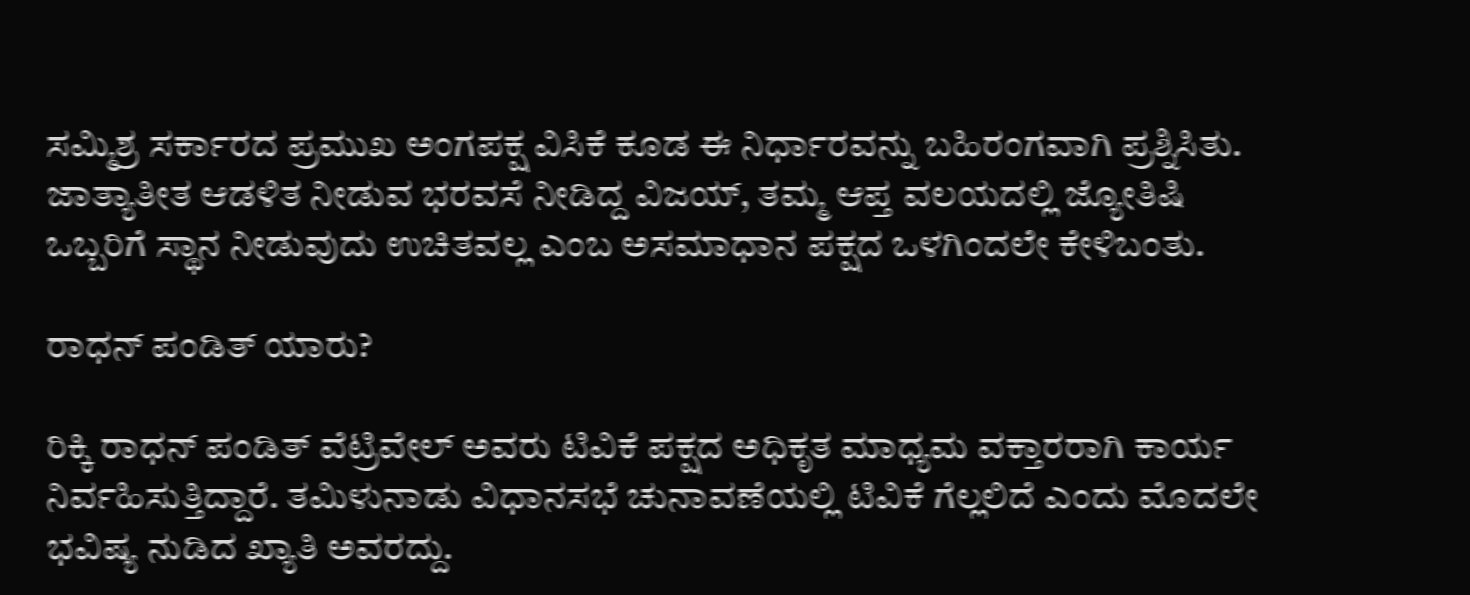ಸಮ್ಮಿಶ್ರ ಸರ್ಕಾರದ ಪ್ರಮುಖ ಅಂಗಪಕ್ಷ ವಿಸಿಕೆ ಕೂಡ ಈ ನಿರ್ಧಾರವನ್ನು ಬಹಿರಂಗವಾಗಿ ಪ್ರಶ್ನಿಸಿತು. ಜಾತ್ಯಾತೀತ ಆಡಳಿತ ನೀಡುವ ಭರವಸೆ ನೀಡಿದ್ದ ವಿಜಯ್, ತಮ್ಮ ಆಪ್ತ ವಲಯದಲ್ಲಿ ಜ್ಯೋತಿಷಿ ಒಬ್ಬರಿಗೆ ಸ್ಥಾನ ನೀಡುವುದು ಉಚಿತವಲ್ಲ ಎಂಬ ಅಸಮಾಧಾನ ಪಕ್ಷದ ಒಳಗಿಂದಲೇ ಕೇಳಿಬಂತು.

ರಾಧನ್ ಪಂಡಿತ್ ಯಾರು?

ರಿಕ್ಕಿ ರಾಧನ್ ಪಂಡಿತ್ ವೆಟ್ರಿವೇಲ್ ಅವರು ಟಿವಿಕೆ ಪಕ್ಷದ ಅಧಿಕೃತ ಮಾಧ್ಯಮ ವಕ್ತಾರರಾಗಿ ಕಾರ್ಯ ನಿರ್ವಹಿಸುತ್ತಿದ್ದಾರೆ. ತಮಿಳುನಾಡು ವಿಧಾನಸಭೆ ಚುನಾವಣೆಯಲ್ಲಿ ಟಿವಿಕೆ ಗೆಲ್ಲಲಿದೆ ಎಂದು ಮೊದಲೇ ಭವಿಷ್ಯ ನುಡಿದ ಖ್ಯಾತಿ ಅವರದ್ದು.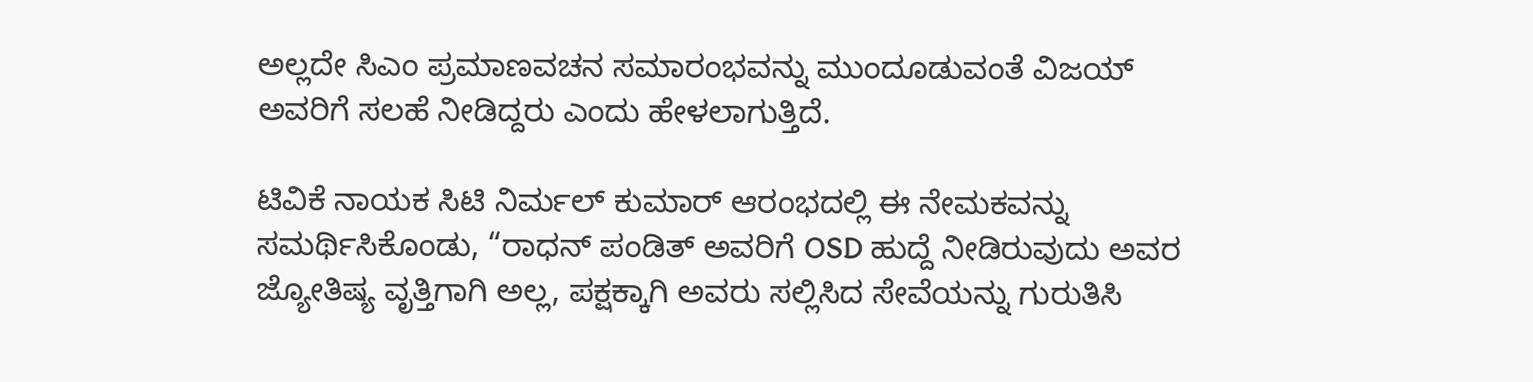ಅಲ್ಲದೇ ಸಿಎಂ ಪ್ರಮಾಣವಚನ ಸಮಾರಂಭವನ್ನು ಮುಂದೂಡುವಂತೆ ವಿಜಯ್ ಅವರಿಗೆ ಸಲಹೆ ನೀಡಿದ್ದರು ಎಂದು ಹೇಳಲಾಗುತ್ತಿದೆ.

ಟಿವಿಕೆ ನಾಯಕ ಸಿಟಿ ನಿರ್ಮಲ್ ಕುಮಾರ್ ಆರಂಭದಲ್ಲಿ ಈ ನೇಮಕವನ್ನು ಸಮರ್ಥಿಸಿಕೊಂಡು, “ರಾಧನ್ ಪಂಡಿತ್ ಅವರಿಗೆ OSD ಹುದ್ದೆ ನೀಡಿರುವುದು ಅವರ ಜ್ಯೋತಿಷ್ಯ ವೃತ್ತಿಗಾಗಿ ಅಲ್ಲ, ಪಕ್ಷಕ್ಕಾಗಿ ಅವರು ಸಲ್ಲಿಸಿದ ಸೇವೆಯನ್ನು ಗುರುತಿಸಿ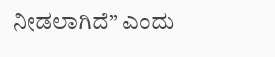ನೀಡಲಾಗಿದೆ” ಎಂದು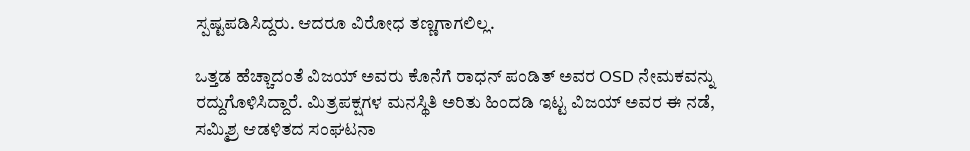ಸ್ಪಷ್ಟಪಡಿಸಿದ್ದರು. ಆದರೂ ವಿರೋಧ ತಣ್ಣಗಾಗಲಿಲ್ಲ.

ಒತ್ತಡ ಹೆಚ್ಚಾದಂತೆ ವಿಜಯ್ ಅವರು ಕೊನೆಗೆ ರಾಧನ್ ಪಂಡಿತ್ ಅವರ OSD ನೇಮಕವನ್ನು ರದ್ದುಗೊಳಿಸಿದ್ದಾರೆ. ಮಿತ್ರಪಕ್ಷಗಳ ಮನಸ್ಥಿತಿ ಅರಿತು ಹಿಂದಡಿ ಇಟ್ಟ ವಿಜಯ್ ಅವರ ಈ ನಡೆ, ಸಮ್ಮಿಶ್ರ ಆಡಳಿತದ ಸಂಘಟನಾ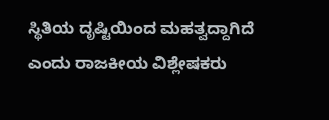ಸ್ಥಿತಿಯ ದೃಷ್ಟಿಯಿಂದ ಮಹತ್ವದ್ದಾಗಿದೆ ಎಂದು ರಾಜಕೀಯ ವಿಶ್ಲೇಷಕರು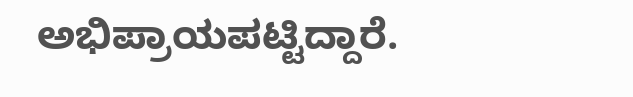ಅಭಿಪ್ರಾಯಪಟ್ಟಿದ್ದಾರೆ.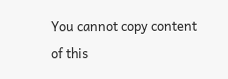You cannot copy content of this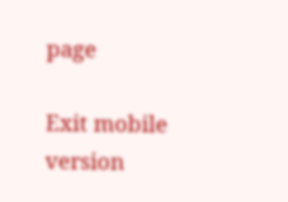page

Exit mobile version